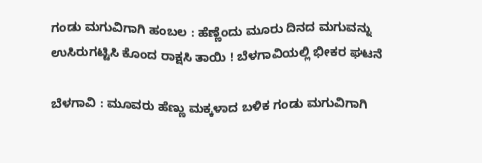ಗಂಡು ಮಗುವಿಗಾಗಿ ಹಂಬಲ : ಹೆಣ್ಣೆಂದು ಮೂರು ದಿನದ ಮಗುವನ್ನು ಉಸಿರುಗಟ್ಟಿಸಿ ಕೊಂದ ರಾಕ್ಷಸಿ ತಾಯಿ ! ಬೆಳಗಾವಿಯಲ್ಲಿ ಭೀಕರ ಘಟನೆ

ಬೆಳಗಾವಿ : ಮೂವರು ಹೆಣ್ಣು ಮಕ್ಕಳಾದ ಬಳಿಕ ಗಂಡು ಮಗುವಿಗಾಗಿ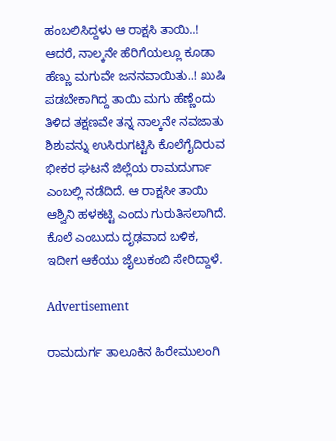ಹಂಬಲಿಸಿದ್ದಳು ಆ ರಾಕ್ಷಸಿ ತಾಯಿ..! ಆದರೆ, ನಾಲ್ಕನೇ ಹೆರಿಗೆಯಲ್ಲೂ ಕೂಡಾ ಹೆಣ್ಣು ಮಗುವೇ ಜನನವಾಯಿತು..! ಖುಷಿ ಪಡಬೇಕಾಗಿದ್ದ ತಾಯಿ ಮಗು ಹೆಣ್ಣೆಂದು ತಿಳಿದ ತಕ್ಷಣವೇ ತನ್ನ ನಾಲ್ಕನೇ ನವಜಾತು ಶಿಶುವನ್ನು ಉಸಿರುಗಟ್ಟಿಸಿ ಕೊಲೆಗೈದಿರುವ ಭೀಕರ ಘಟನೆ ಜಿಲ್ಲೆಯ ರಾಮದುರ್ಗಾ ಎಂಬಲ್ಲಿ ನಡೆದಿದೆ. ಆ ರಾಕ್ಷಸೀ ತಾಯಿ ಆಶ್ವಿನಿ ಹಳಕಟ್ಟಿ ಎಂದು ಗುರುತಿಸಲಾಗಿದೆ. ಕೊಲೆ ಎಂಬುದು ದೃಢವಾದ ಬಳಿಕ, ಇದೀಗ ಆಕೆಯು ಜೈಲುಕಂಬಿ ಸೇರಿದ್ದಾಳೆ.

Advertisement

ರಾಮದುರ್ಗ ತಾಲೂಕಿನ ಹಿರೇಮುಲಂಗಿ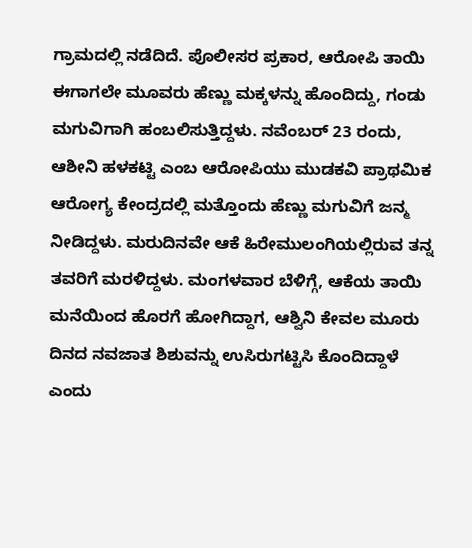ಗ್ರಾಮದಲ್ಲಿ ನಡೆದಿದೆ. ಪೊಲೀಸರ ಪ್ರಕಾರ, ಆರೋಪಿ ತಾಯಿ ಈಗಾಗಲೇ ಮೂವರು ಹೆಣ್ಣು ಮಕ್ಕಳನ್ನು ಹೊಂದಿದ್ದು, ಗಂಡು ಮಗುವಿಗಾಗಿ ಹಂಬಲಿಸುತ್ತಿದ್ದಳು. ನವೆಂಬರ್ 23 ರಂದು, ಆಶೀನಿ ಹಳಕಟ್ಟಿ ಎಂಬ ಆರೋಪಿಯು ಮುಡಕವಿ ಪ್ರಾಥಮಿಕ ಆರೋಗ್ಯ ಕೇಂದ್ರದಲ್ಲಿ ಮತ್ತೊಂದು ಹೆಣ್ಣು ಮಗುವಿಗೆ ಜನ್ಮ ನೀಡಿದ್ದಳು. ಮರುದಿನವೇ ಆಕೆ ಹಿರೇಮುಲಂಗಿಯಲ್ಲಿರುವ ತನ್ನ ತವರಿಗೆ ಮರಳಿದ್ದಳು. ಮಂಗಳವಾರ ಬೆಳಿಗ್ಗೆ, ಆಕೆಯ ತಾಯಿ ಮನೆಯಿಂದ ಹೊರಗೆ ಹೋಗಿದ್ದಾಗ, ಆಶ್ವಿನಿ ಕೇವಲ ಮೂರು ದಿನದ ನವಜಾತ ಶಿಶುವನ್ನು ಉಸಿರುಗಟ್ಟಿಸಿ ಕೊಂದಿದ್ದಾಳೆ ಎಂದು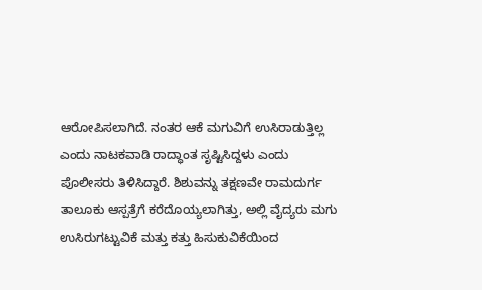ಆರೋಪಿಸಲಾಗಿದೆ. ನಂತರ ಆಕೆ ಮಗುವಿಗೆ ಉಸಿರಾಡುತ್ತಿಲ್ಲ ಎಂದು ನಾಟಕವಾಡಿ ರಾದ್ಧಾಂತ ಸೃಷ್ಟಿಸಿದ್ದಳು ಎಂದು ಪೊಲೀಸರು ತಿಳಿಸಿದ್ದಾರೆ. ಶಿಶುವನ್ನು ತಕ್ಷಣವೇ ರಾಮದುರ್ಗ ತಾಲೂಕು ಆಸ್ಪತ್ರೆಗೆ ಕರೆದೊಯ್ಯಲಾಗಿತ್ತು, ಅಲ್ಲಿ ವೈದ್ಯರು ಮಗು ಉಸಿರುಗಟ್ಟುವಿಕೆ ಮತ್ತು ಕತ್ತು ಹಿಸುಕುವಿಕೆಯಿಂದ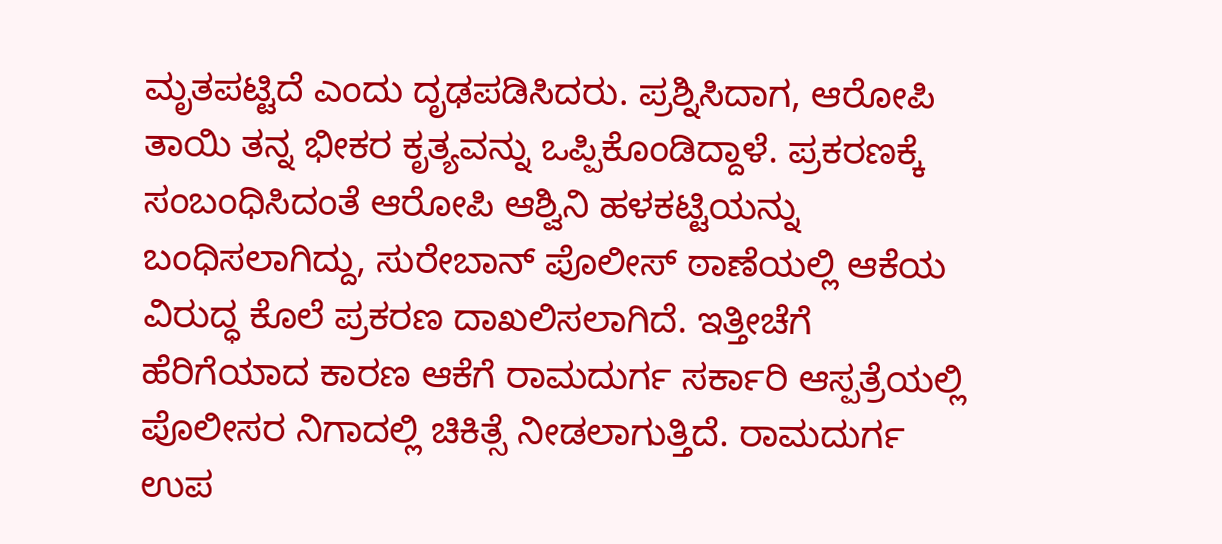ಮೃತಪಟ್ಟಿದೆ ಎಂದು ದೃಢಪಡಿಸಿದರು. ಪ್ರಶ್ನಿಸಿದಾಗ, ಆರೋಪಿ ತಾಯಿ ತನ್ನ ಭೀಕರ ಕೃತ್ಯವನ್ನು ಒಪ್ಪಿಕೊಂಡಿದ್ದಾಳೆ. ಪ್ರಕರಣಕ್ಕೆ ಸಂಬಂಧಿಸಿದಂತೆ ಆರೋಪಿ ಆಶ್ವಿನಿ ಹಳಕಟ್ಟಿಯನ್ನು ಬಂಧಿಸಲಾಗಿದ್ದು, ಸುರೇಬಾನ್ ಪೊಲೀಸ್ ಠಾಣೆಯಲ್ಲಿ ಆಕೆಯ ವಿರುದ್ಧ ಕೊಲೆ ಪ್ರಕರಣ ದಾಖಲಿಸಲಾಗಿದೆ. ಇತ್ತೀಚೆಗೆ ಹೆರಿಗೆಯಾದ ಕಾರಣ ಆಕೆಗೆ ರಾಮದುರ್ಗ ಸರ್ಕಾರಿ ಆಸ್ಪತ್ರೆಯಲ್ಲಿ ಪೊಲೀಸರ ನಿಗಾದಲ್ಲಿ ಚಿಕಿತ್ಸೆ ನೀಡಲಾಗುತ್ತಿದೆ. ರಾಮದುರ್ಗ ಉಪ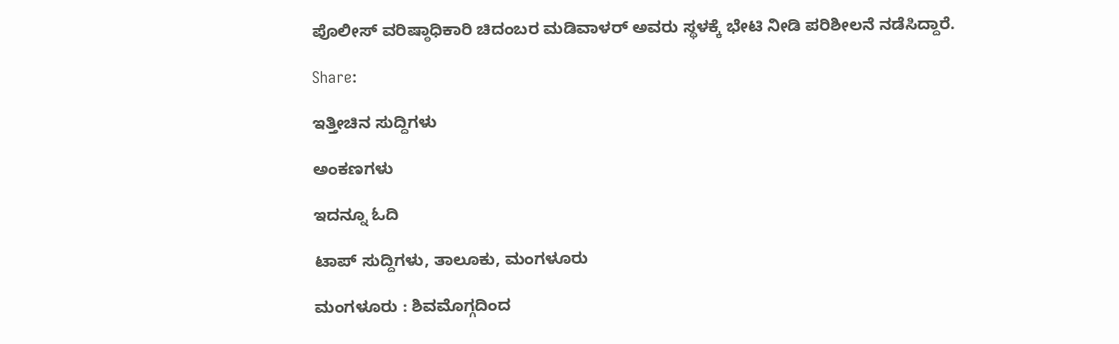ಪೊಲೀಸ್ ವರಿಷ್ಠಾಧಿಕಾರಿ ಚಿದಂಬರ ಮಡಿವಾಳರ್ ಅವರು ಸ್ಥಳಕ್ಕೆ ಭೇಟಿ ನೀಡಿ ಪರಿಶೀಲನೆ ನಡೆಸಿದ್ದಾರೆ.

Share:

ಇತ್ತೀಚಿನ ಸುದ್ದಿಗಳು

ಅಂಕಣಗಳು

ಇದನ್ನೂ ಓದಿ

ಟಾಪ್ ಸುದ್ದಿಗಳು, ತಾಲೂಕು, ಮಂಗಳೂರು

ಮಂಗಳೂರು : ಶಿವಮೊಗ್ಗದಿಂದ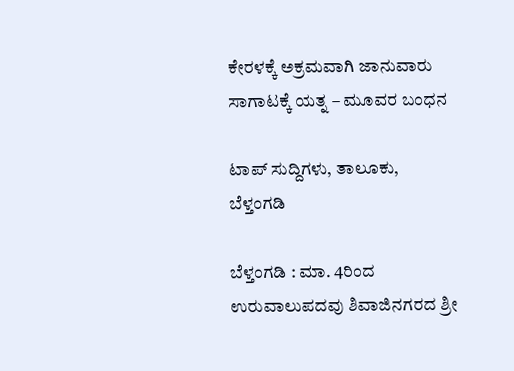ಕೇರಳಕ್ಕೆ ಅಕ್ರಮವಾಗಿ ಜಾನುವಾರು ಸಾಗಾಟಕ್ಕೆ ಯತ್ನ – ಮೂವರ ಬಂಧನ

ಟಾಪ್ ಸುದ್ದಿಗಳು, ತಾಲೂಕು, ಬೆಳ್ತಂಗಡಿ

ಬೆಳ್ತಂಗಡಿ : ಮಾ. 4ರಿಂದ ಉರುವಾಲುಪದವು ಶಿವಾಜಿನಗರದ ಶ್ರೀ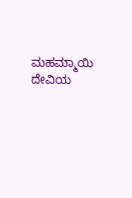ಮಹಮ್ಮಾಯಿ ದೇವಿಯ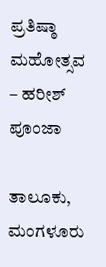ಪ್ರತಿಷ್ಠಾ ಮಹೋತ್ಸವ – ಹರೀಶ್ ಪೂಂಜಾ

ತಾಲೂಕು, ಮಂಗಳೂರು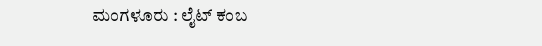ಮಂಗಳೂರು : ಲೈಟ್ ಕಂಬ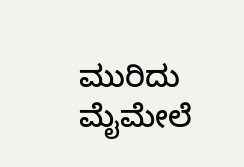ಮುರಿದು ಮೈಮೇಲೆ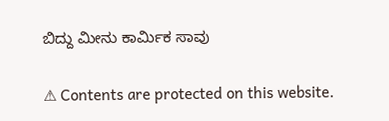ಬಿದ್ದು ಮೀನು ಕಾರ್ಮಿಕ ಸಾವು

⚠ Contents are protected on this website.